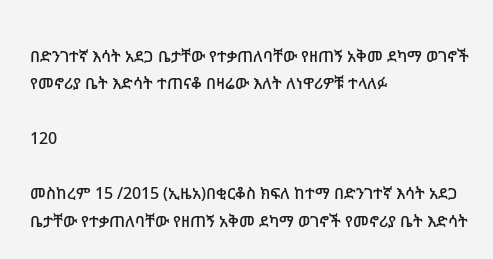በድንገተኛ እሳት አደጋ ቤታቸው የተቃጠለባቸው የዘጠኝ አቅመ ደካማ ወገኖች የመኖሪያ ቤት እድሳት ተጠናቆ በዛሬው እለት ለነዋሪዎቹ ተላለፉ

120

መስከረም 15 /2015 (ኢዜአ)በቂርቆስ ክፍለ ከተማ በድንገተኛ እሳት አደጋ ቤታቸው የተቃጠለባቸው የዘጠኝ አቅመ ደካማ ወገኖች የመኖሪያ ቤት እድሳት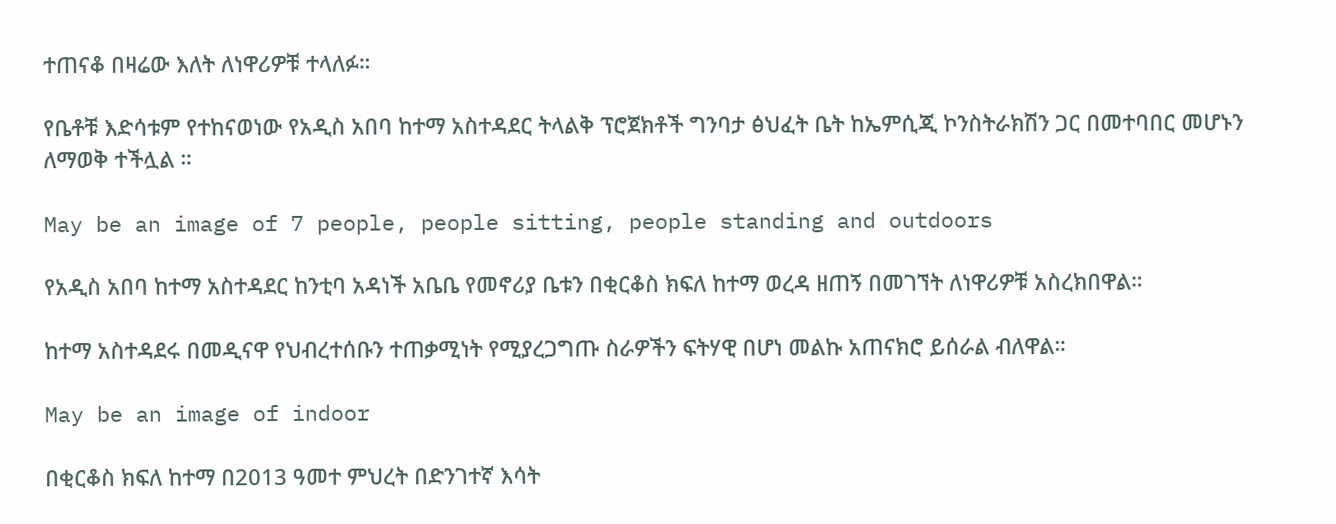ተጠናቆ በዛሬው እለት ለነዋሪዎቹ ተላለፉ።

የቤቶቹ እድሳቱም የተከናወነው የአዲስ አበባ ከተማ አስተዳደር ትላልቅ ፕሮጀክቶች ግንባታ ፅህፈት ቤት ከኤምሲጂ ኮንስትራክሽን ጋር በመተባበር መሆኑን ለማወቅ ተችሏል ።

May be an image of 7 people, people sitting, people standing and outdoors

የአዲስ አበባ ከተማ አስተዳደር ከንቲባ አዳነች አቤቤ የመኖሪያ ቤቱን በቂርቆስ ክፍለ ከተማ ወረዳ ዘጠኝ በመገኘት ለነዋሪዎቹ አስረክበዋል።

ከተማ አስተዳደሩ በመዲናዋ የህብረተሰቡን ተጠቃሚነት የሚያረጋግጡ ስራዎችን ፍትሃዊ በሆነ መልኩ አጠናክሮ ይሰራል ብለዋል።

May be an image of indoor

በቂርቆስ ክፍለ ከተማ በ2013 ዓመተ ምህረት በድንገተኛ እሳት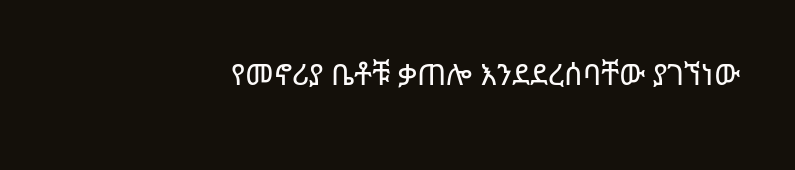የመኖሪያ ቤቶቹ ቃጠሎ እንደደረሰባቸው ያገኘነው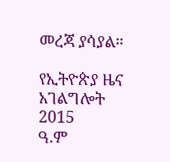መረጃ ያሳያል።

የኢትዮጵያ ዜና አገልግሎት
2015
ዓ.ም